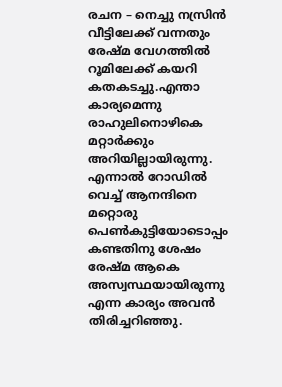രചന – നെച്ചു നസ്രിൻ
വീട്ടിലേക്ക് വന്നതും രേഷ്മ വേഗത്തിൽ റൂമിലേക്ക് കയറി കതകടച്ചു.എന്താ കാര്യമെന്നു രാഹുലിനൊഴികെ മറ്റാർക്കും അറിയില്ലായിരുന്നു. എന്നാൽ റോഡിൽ വെച്ച് ആനന്ദിനെ മറ്റൊരു പെൺകുട്ടിയോടൊപ്പം കണ്ടതിനു ശേഷം രേഷ്മ ആകെ അസ്വസ്ഥയായിരുന്നു എന്ന കാര്യം അവൻ തിരിച്ചറിഞ്ഞു.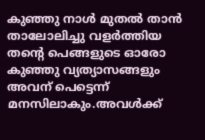കുഞ്ഞു നാൾ മുതൽ താൻ താലോലിച്ചു വളർത്തിയ തന്റെ പെങ്ങളുടെ ഓരോ കുഞ്ഞു വ്യത്യാസങ്ങളും അവന് പെട്ടെന്ന് മനസിലാകും.അവൾക്ക്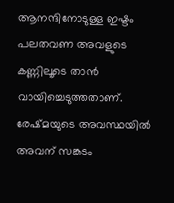ആനന്ദിനോടുള്ള ഇഷ്ടം പലതവണ അവളുടെ കണ്ണിലൂടെ താൻ വായിച്ചെടുത്തതാണ്. രേഷ്മയുടെ അവസ്ഥയിൽ അവന് സങ്കടം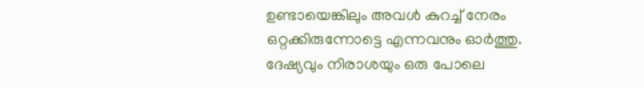ഉണ്ടായെങ്കിലും അവൾ കുറച്ച് നേരം ഒറ്റക്കിരുന്നോട്ടെ എന്നവനും ഓർത്തു.
ദേഷ്യവും നിരാശയും ഒരു പോലെ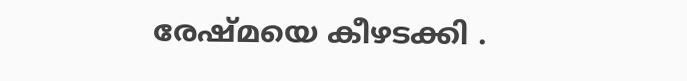രേഷ്മയെ കീഴടക്കി .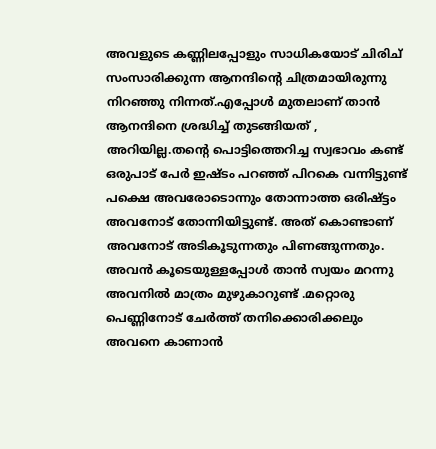അവളുടെ കണ്ണിലപ്പോളും സാധികയോട് ചിരിച് സംസാരിക്കുന്ന ആനന്ദിന്റെ ചിത്രമായിരുന്നു നിറഞ്ഞു നിന്നത്.എപ്പോൾ മുതലാണ് താൻ ആനന്ദിനെ ശ്രദ്ധിച്ച് തുടങ്ങിയത് , അറിയില്ല.തന്റെ പൊട്ടിത്തെറിച്ച സ്വഭാവം കണ്ട് ഒരുപാട് പേർ ഇഷ്ടം പറഞ്ഞ് പിറകെ വന്നിട്ടുണ്ട് പക്ഷെ അവരോടൊന്നും തോന്നാത്ത ഒരിഷ്ട്ടം അവനോട് തോന്നിയിട്ടുണ്ട്. അത് കൊണ്ടാണ് അവനോട് അടികൂടുന്നതും പിണങ്ങുന്നതും.
അവൻ കൂടെയുള്ളപ്പോൾ താൻ സ്വയം മറന്നു അവനിൽ മാത്രം മുഴുകാറുണ്ട് .മറ്റൊരു പെണ്ണിനോട് ചേർത്ത് തനിക്കൊരിക്കലും അവനെ കാണാൻ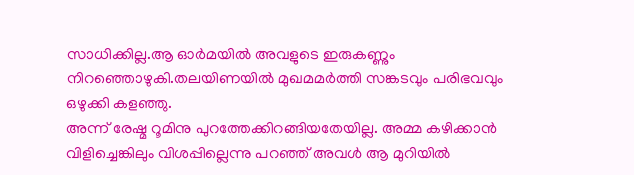സാധിക്കില്ല.ആ ഓർമയിൽ അവളുടെ ഇരുകണ്ണും നിറഞ്ഞൊഴുകി.തലയിണയിൽ മുഖമമർത്തി സങ്കടവും പരിഭവവും ഒഴുക്കി കളഞ്ഞു.
അന്ന് രേഷ്മ റൂമിനു പുറത്തേക്കിറങ്ങിയതേയില്ല. അമ്മ കഴിക്കാൻ വിളിച്ചെങ്കിലും വിശപ്പില്ലെന്നു പറഞ്ഞ് അവൾ ആ മുറിയിൽ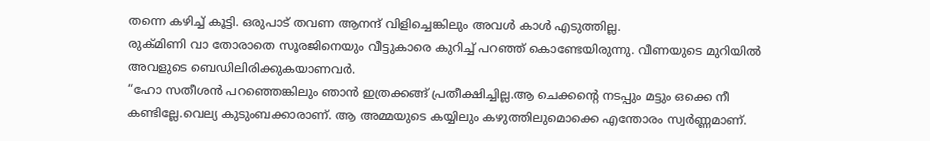തന്നെ കഴിച്ച് കൂട്ടി. ഒരുപാട് തവണ ആനന്ദ് വിളിച്ചെങ്കിലും അവൾ കാൾ എടുത്തില്ല.
രുക്മിണി വാ തോരാതെ സൂരജിനെയും വീട്ടുകാരെ കുറിച്ച് പറഞ്ഞ് കൊണ്ടേയിരുന്നു. വീണയുടെ മുറിയിൽ അവളുടെ ബെഡിലിരിക്കുകയാണവർ.
“ഹോ സതീശൻ പറഞ്ഞെങ്കിലും ഞാൻ ഇത്രക്കങ്ങ് പ്രതീക്ഷിച്ചില്ല.ആ ചെക്കന്റെ നടപ്പും മട്ടും ഒക്കെ നീ കണ്ടില്ലേ.വെല്യ കുടുംബക്കാരാണ്. ആ അമ്മയുടെ കയ്യിലും കഴുത്തിലുമൊക്കെ എന്തോരം സ്വർണ്ണമാണ്.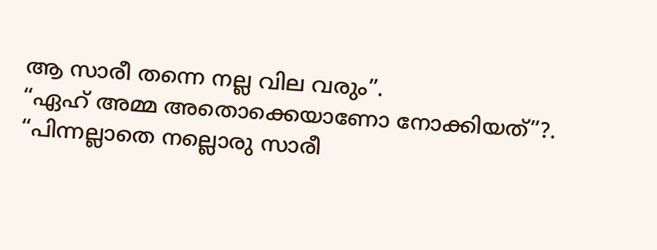ആ സാരീ തന്നെ നല്ല വില വരും”.
“ഏഹ് അമ്മ അതൊക്കെയാണോ നോക്കിയത്”?.
“പിന്നല്ലാതെ നല്ലൊരു സാരീ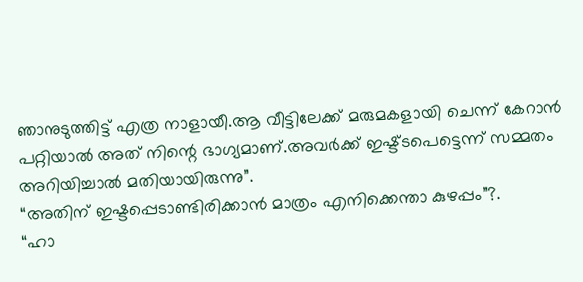ഞാനുടുത്തിട്ട് എത്ര നാളായീ.ആ വീട്ടിലേക്ക് മരുമകളായി ചെന്ന് കേറാൻ പറ്റിയാൽ അത് നിന്റെ ഭാഗ്യമാണ്.അവർക്ക് ഇഷ്ട്ടപെട്ടെന്ന് സമ്മതം അറിയിച്ചാൽ മതിയായിരുന്നു”.
“അതിന് ഇഷ്ടപ്പെടാണ്ടിരിക്കാൻ മാത്രം എനിക്കെന്താ കുഴപ്പം”?.
“ഹാ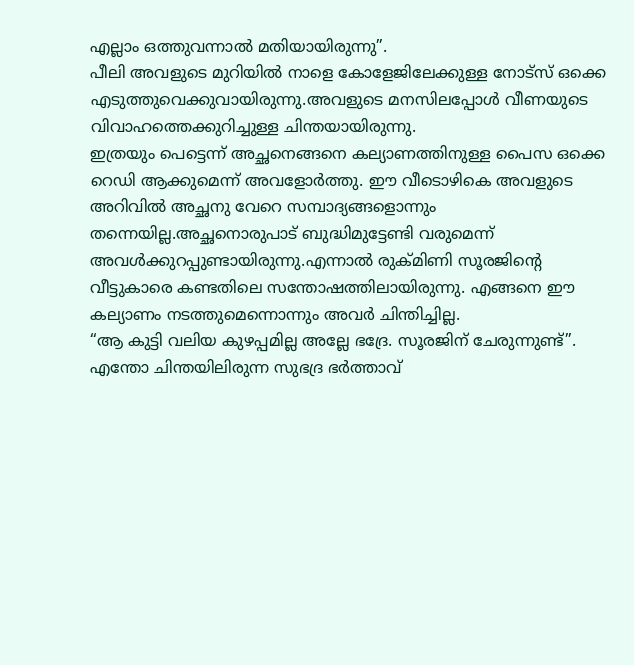എല്ലാം ഒത്തുവന്നാൽ മതിയായിരുന്നു”.
പീലി അവളുടെ മുറിയിൽ നാളെ കോളേജിലേക്കുള്ള നോട്സ് ഒക്കെ എടുത്തുവെക്കുവായിരുന്നു.അവളുടെ മനസിലപ്പോൾ വീണയുടെ വിവാഹത്തെക്കുറിച്ചുള്ള ചിന്തയായിരുന്നു.
ഇത്രയും പെട്ടെന്ന് അച്ഛനെങ്ങനെ കല്യാണത്തിനുള്ള പൈസ ഒക്കെ റെഡി ആക്കുമെന്ന് അവളോർത്തു. ഈ വീടൊഴികെ അവളുടെ അറിവിൽ അച്ഛനു വേറെ സമ്പാദ്യങ്ങളൊന്നും തന്നെയില്ല.അച്ഛനൊരുപാട് ബുദ്ധിമുട്ടേണ്ടി വരുമെന്ന് അവൾക്കുറപ്പുണ്ടായിരുന്നു.എന്നാൽ രുക്മിണി സൂരജിന്റെ വീട്ടുകാരെ കണ്ടതിലെ സന്തോഷത്തിലായിരുന്നു. എങ്ങനെ ഈ കല്യാണം നടത്തുമെന്നൊന്നും അവർ ചിന്തിച്ചില്ല.
“ആ കുട്ടി വലിയ കുഴപ്പമില്ല അല്ലേ ഭദ്രേ. സൂരജിന് ചേരുന്നുണ്ട്”.
എന്തോ ചിന്തയിലിരുന്ന സുഭദ്ര ഭർത്താവ്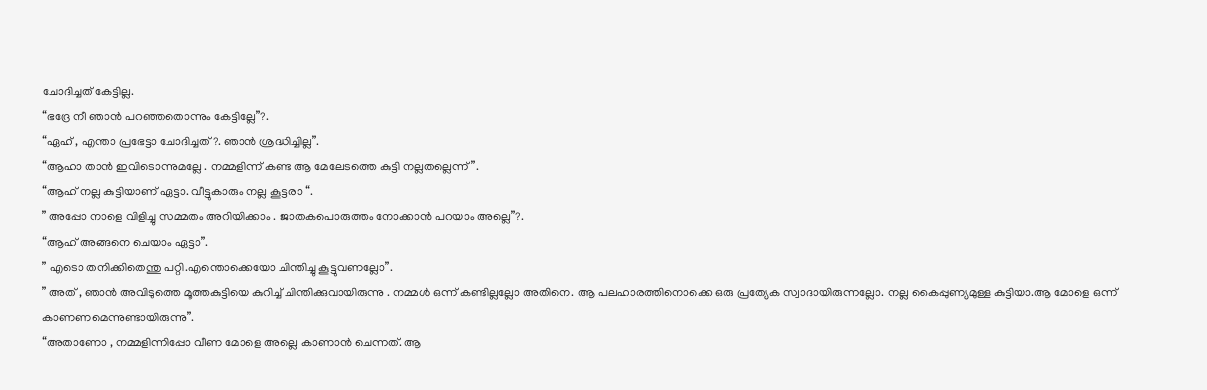ചോദിച്ചത് കേട്ടില്ല.
“ഭദ്രേ നീ ഞാൻ പറഞ്ഞതൊന്നും കേട്ടില്ലേ”?.
“ഏഹ് , എന്താ പ്രഭേട്ടാ ചോദിച്ചത്?. ഞാൻ ശ്രദ്ധിച്ചില്ല”.
“ആഹാ താൻ ഇവിടൊന്നുമല്ലേ . നമ്മളിന്ന് കണ്ട ആ മേലേടത്തെ കുട്ടി നല്ലതല്ലെന്ന്”.
“ആഹ് നല്ല കുട്ടിയാണ് ഏട്ടാ. വീട്ടുകാരും നല്ല കൂട്ടരാ “.
” അപ്പോ നാളെ വിളിച്ചു സമ്മതം അറിയിക്കാം . ജാതകപൊരുത്തം നോക്കാൻ പറയാം അല്ലെ”?.
“ആഹ് അങ്ങനെ ചെയാം ഏട്ടാ”.
” എടൊ തനിക്കിതെന്തു പറ്റി.എന്തൊക്കെയോ ചിന്തിച്ചു കൂട്ടുവണല്ലോ”.
” അത് , ഞാൻ അവിടുത്തെ മൂത്തകുട്ടിയെ കുറിച്ച് ചിന്തിക്കുവായിരുന്നു . നമ്മൾ ഒന്ന് കണ്ടില്ലല്ലോ അതിനെ. ആ പലഹാരത്തിനൊക്കെ ഒരു പ്രത്യേക സ്വാദായിരുന്നല്ലോ. നല്ല കൈപ്പുണ്യമുള്ള കുട്ടിയാ.ആ മോളെ ഒന്ന് കാണണമെന്നുണ്ടായിരുന്നു”.
“അതാണോ , നമ്മളിന്നിപ്പോ വീണ മോളെ അല്ലെ കാണാൻ ചെന്നത്. ആ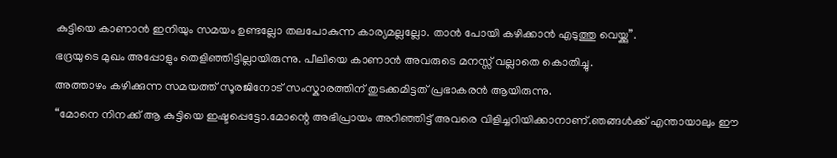കുട്ടിയെ കാണാൻ ഇനിയും സമയം ഉണ്ടല്ലോ തലപോകുന്ന കാര്യമല്ലല്ലോ. താൻ പോയി കഴിക്കാൻ എടുത്തു വെയ്ക്കു”.
ഭദ്രയുടെ മുഖം അപ്പോളും തെളിഞ്ഞിട്ടില്ലായിരുന്നു. പീലിയെ കാണാൻ അവരുടെ മനസ്സ് വല്ലാതെ കൊതിച്ചു.
അത്താഴം കഴിക്കുന്ന സമയത്ത് സൂരജിനോട് സംസ്കാരത്തിന് തുടക്കമിട്ടത് പ്രഭാകരൻ ആയിരുന്നു.
“മോനെ നിനക്ക് ആ കുട്ടിയെ ഇഷ്ടപ്പെട്ടോ.മോന്റെ അഭിപ്രായം അറിഞ്ഞിട്ട് അവരെ വിളിച്ചറിയിക്കാനാണ്.ഞങ്ങൾക്ക് എന്തായാലും ഈ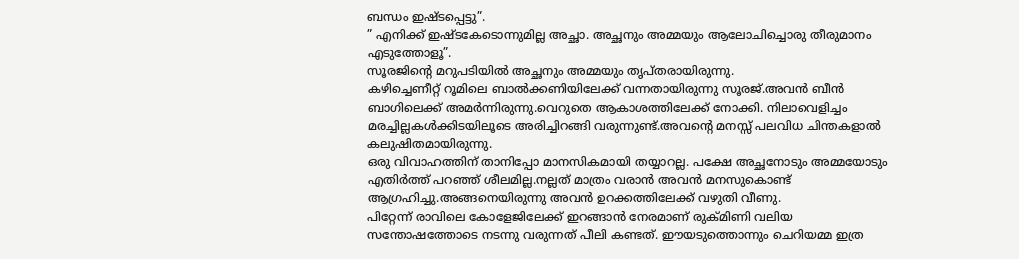ബന്ധം ഇഷ്ടപ്പെട്ടു”.
” എനിക്ക് ഇഷ്ടകേടൊന്നുമില്ല അച്ഛാ. അച്ഛനും അമ്മയും ആലോചിച്ചൊരു തീരുമാനം എടുത്തോളൂ”.
സൂരജിന്റെ മറുപടിയിൽ അച്ഛനും അമ്മയും തൃപ്തരായിരുന്നു.
കഴിച്ചെണീറ്റ് റൂമിലെ ബാൽക്കണിയിലേക്ക് വന്നതായിരുന്നു സൂരജ്.അവൻ ബീൻ ബാഗിലെക്ക് അമർന്നിരുന്നു.വെറുതെ ആകാശത്തിലേക്ക് നോക്കി. നിലാവെളിച്ചം മരച്ചില്ലകൾക്കിടയിലൂടെ അരിച്ചിറങ്ങി വരുന്നുണ്ട്.അവന്റെ മനസ്സ് പലവിധ ചിന്തകളാൽ കലുഷിതമായിരുന്നു.
ഒരു വിവാഹത്തിന് താനിപ്പോ മാനസികമായി തയ്യാറല്ല. പക്ഷേ അച്ഛനോടും അമ്മയോടും എതിർത്ത് പറഞ്ഞ് ശീലമില്ല.നല്ലത് മാത്രം വരാൻ അവൻ മനസുകൊണ്ട് ആഗ്രഹിച്ചു.അങ്ങനെയിരുന്നു അവൻ ഉറക്കത്തിലേക്ക് വഴുതി വീണു.
പിറ്റേന്ന് രാവിലെ കോളേജിലേക്ക് ഇറങ്ങാൻ നേരമാണ് രുക്മിണി വലിയ സന്തോഷത്തോടെ നടന്നു വരുന്നത് പീലി കണ്ടത്. ഈയടുത്തൊന്നും ചെറിയമ്മ ഇത്ര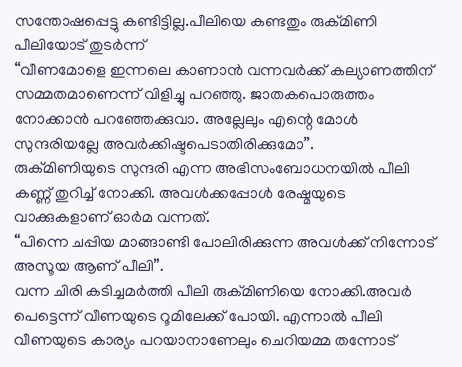സന്തോഷപ്പെട്ടു കണ്ടിട്ടില്ല.പീലിയെ കണ്ടതും രുക്മിണി പീലിയോട് തുടർന്ന്
“വീണമോളെ ഇന്നലെ കാണാൻ വന്നവർക്ക് കല്യാണത്തിന് സമ്മതമാണെന്ന് വിളിച്ചു പറഞ്ഞു. ജാതകപൊരുത്തം നോക്കാൻ പറഞ്ഞേക്കുവാ. അല്ലേലും എന്റെ മോൾ സുന്ദരിയല്ലേ അവർക്കിഷ്ടപെടാതിരിക്കുമോ”.
രുക്മിണിയുടെ സുന്ദരി എന്ന അഭിസംബോധനയിൽ പീലി കണ്ണ് തുറിച്ച് നോക്കി. അവൾക്കപ്പോൾ രേഷ്മയുടെ വാക്കുകളാണ് ഓർമ വന്നത്.
“പിന്നെ ചപ്പിയ മാങ്ങാണ്ടി പോലിരിക്കുന്ന അവൾക്ക് നിന്നോട് അസൂയ ആണ് പീലി”.
വന്ന ചിരി കടിച്ചമർത്തി പീലി രുക്മിണിയെ നോക്കി.അവർ പെട്ടെന്ന് വീണയുടെ റൂമിലേക്ക് പോയി. എന്നാൽ പീലി വീണയുടെ കാര്യം പറയാനാണേലും ചെറിയമ്മ തന്നോട്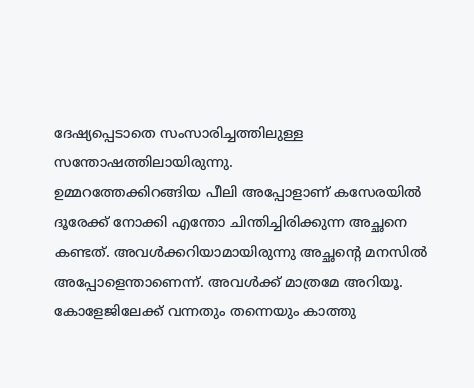ദേഷ്യപ്പെടാതെ സംസാരിച്ചത്തിലുള്ള സന്തോഷത്തിലായിരുന്നു.
ഉമ്മറത്തേക്കിറങ്ങിയ പീലി അപ്പോളാണ് കസേരയിൽ ദൂരേക്ക് നോക്കി എന്തോ ചിന്തിച്ചിരിക്കുന്ന അച്ഛനെ കണ്ടത്. അവൾക്കറിയാമായിരുന്നു അച്ഛന്റെ മനസിൽ അപ്പോളെന്താണെന്ന്. അവൾക്ക് മാത്രമേ അറിയൂ.
കോളേജിലേക്ക് വന്നതും തന്നെയും കാത്തു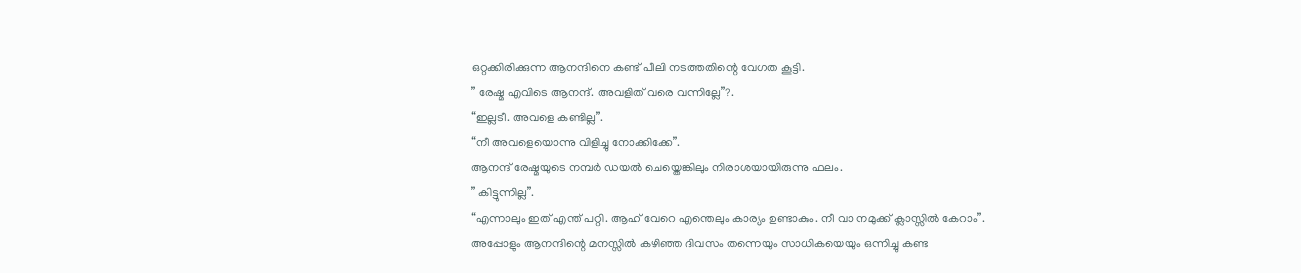ഒറ്റക്കിരിക്കുന്ന ആനന്ദിനെ കണ്ട് പീലി നടത്തതിന്റെ വേഗത കൂട്ടി.
” രേഷ്മ എവിടെ ആനന്ദ്. അവളിത് വരെ വന്നില്ലേ”?.
“ഇല്ലടീ. അവളെ കണ്ടില്ല”.
“നീ അവളെയൊന്നു വിളിച്ചു നോക്കിക്കേ”.
ആനന്ദ് രേഷ്മയുടെ നമ്പർ ഡയൽ ചെയ്തെങ്കിലും നിരാശയായിരുന്നു ഫലം.
” കിട്ടുന്നില്ല”.
“എന്നാലും ഇത് എന്ത് പറ്റി. ആഹ് വേറെ എന്തെലും കാര്യം ഉണ്ടാകും. നീ വാ നമുക്ക് ക്ലാസ്സിൽ കേറാം”.
അപ്പോളും ആനന്ദിന്റെ മനസ്സിൽ കഴിഞ്ഞ ദിവസം തന്നെയും സാധികയെയും ഒന്നിച്ചു കണ്ട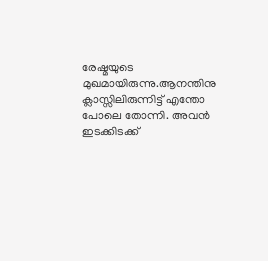രേഷ്മയുടെ മുഖമായിരുന്നു.ആനന്തിനു ക്ലാസ്സിലിരുന്നിട്ട് എന്തോ പോലെ തോന്നി. അവൻ ഇടക്കിടക്ക്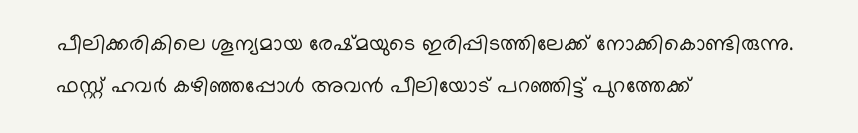പീലിക്കരികിലെ ശൂന്യമായ രേഷ്മയുടെ ഇരിപ്പിടത്തിലേക്ക് നോക്കികൊണ്ടിരുന്നു.
ഫസ്റ്റ് ഹവർ കഴിഞ്ഞപ്പോൾ അവൻ പീലിയോട് പറഞ്ഞിട്ട് പുറത്തേക്ക്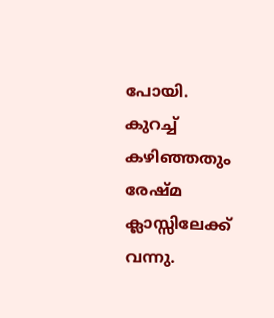പോയി. കുറച്ച് കഴിഞ്ഞതും രേഷ്മ ക്ലാസ്സിലേക്ക് വന്നു.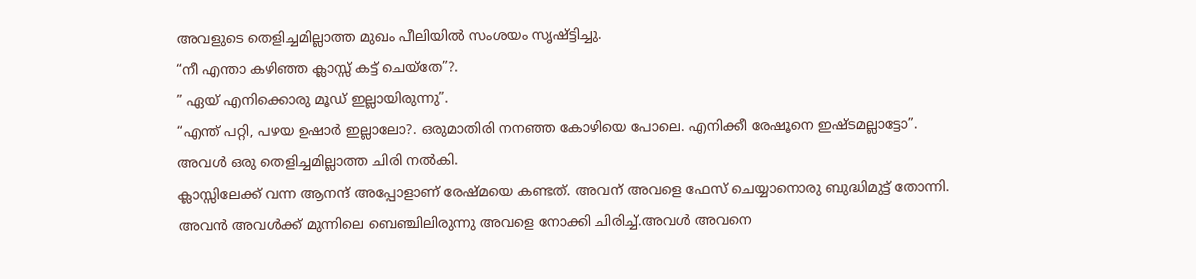അവളുടെ തെളിച്ചമില്ലാത്ത മുഖം പീലിയിൽ സംശയം സൃഷ്ട്ടിച്ചു.
“നീ എന്താ കഴിഞ്ഞ ക്ലാസ്സ് കട്ട് ചെയ്തേ”?.
” ഏയ് എനിക്കൊരു മൂഡ് ഇല്ലായിരുന്നു”.
“എന്ത് പറ്റി, പഴയ ഉഷാർ ഇല്ലാലോ?. ഒരുമാതിരി നനഞ്ഞ കോഴിയെ പോലെ. എനിക്കീ രേഷൂനെ ഇഷ്ടമല്ലാട്ടോ”.
അവൾ ഒരു തെളിച്ചമില്ലാത്ത ചിരി നൽകി.
ക്ലാസ്സിലേക്ക് വന്ന ആനന്ദ് അപ്പോളാണ് രേഷ്മയെ കണ്ടത്. അവന് അവളെ ഫേസ് ചെയ്യാനൊരു ബുദ്ധിമുട്ട് തോന്നി. അവൻ അവൾക്ക് മുന്നിലെ ബെഞ്ചിലിരുന്നു അവളെ നോക്കി ചിരിച്ച്.അവൾ അവനെ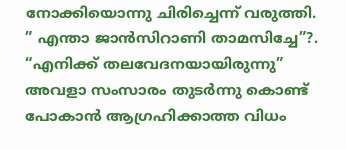നോക്കിയൊന്നു ചിരിച്ചെന്ന് വരുത്തി.
” എന്താ ജാൻസിറാണി താമസിച്ചേ”?.
“എനിക്ക് തലവേദനയായിരുന്നു”
അവളാ സംസാരം തുടർന്നു കൊണ്ട് പോകാൻ ആഗ്രഹിക്കാത്ത വിധം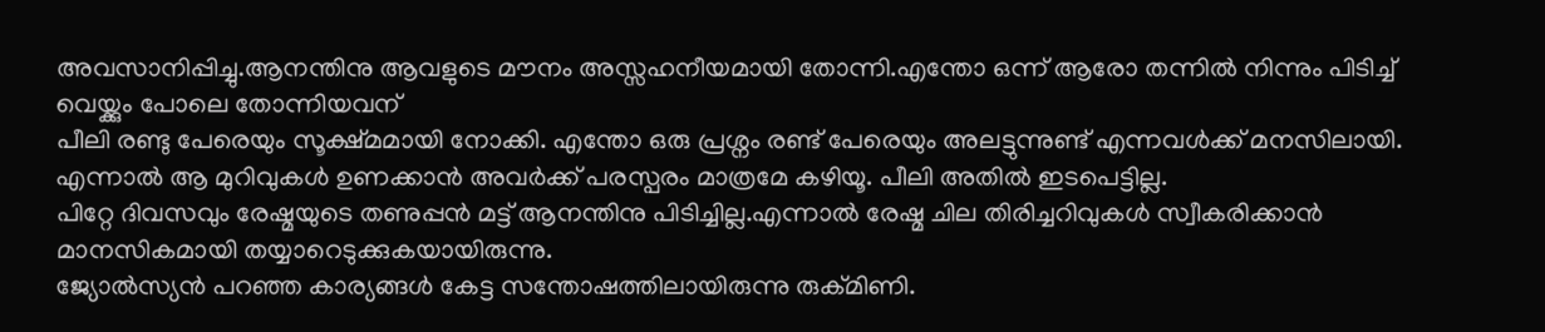അവസാനിപ്പിച്ചു.ആനന്തിനു ആവളുടെ മൗനം അസ്സഹനീയമായി തോന്നി.എന്തോ ഒന്ന് ആരോ തന്നിൽ നിന്നും പിടിച്ച് വെയ്ക്കും പോലെ തോന്നിയവന്
പീലി രണ്ടു പേരെയും സൂക്ഷ്മമായി നോക്കി. എന്തോ ഒരു പ്രശ്നം രണ്ട് പേരെയും അലട്ടുന്നുണ്ട് എന്നവൾക്ക് മനസിലായി. എന്നാൽ ആ മുറിവുകൾ ഉണക്കാൻ അവർക്ക് പരസ്പരം മാത്രമേ കഴിയൂ. പീലി അതിൽ ഇടപെട്ടില്ല.
പിറ്റേ ദിവസവും രേഷ്മയുടെ തണുപ്പൻ മട്ട് ആനന്തിനു പിടിച്ചില്ല.എന്നാൽ രേഷ്മ ചില തിരിച്ചറിവുകൾ സ്വീകരിക്കാൻ മാനസികമായി തയ്യാറെടുക്കുകയായിരുന്നു.
ജ്യോൽസ്യൻ പറഞ്ഞ കാര്യങ്ങൾ കേട്ട സന്തോഷത്തിലായിരുന്നു രുക്മിണി.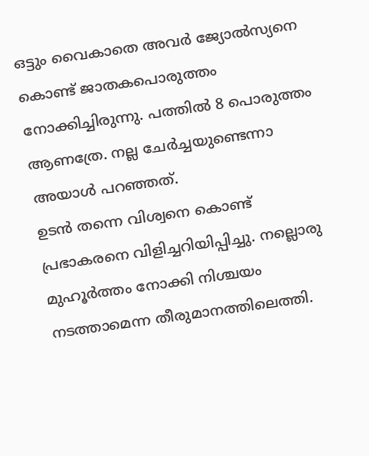ഒട്ടും വൈകാതെ അവർ ജ്യോൽസ്യനെ കൊണ്ട് ജാതകപൊരുത്തം നോക്കിച്ചിരുന്നു. പത്തിൽ 8 പൊരുത്തം ആണത്രേ. നല്ല ചേർച്ചയുണ്ടെന്നാ അയാൾ പറഞ്ഞത്.
ഉടൻ തന്നെ വിശ്വനെ കൊണ്ട് പ്രഭാകരനെ വിളിച്ചറിയിപ്പിച്ചു. നല്ലൊരു മുഹൂർത്തം നോക്കി നിശ്ചയം നടത്താമെന്ന തീരുമാനത്തിലെത്തി.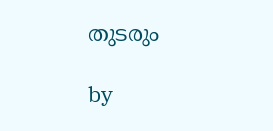തുടരും

by